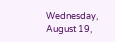Wednesday, August 19,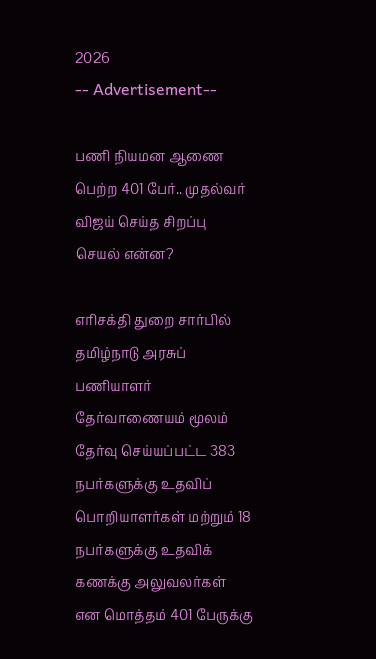2026
-- Advertisement--

பணி நியமன ஆணை பெற்ற 401 பேர்.. முதல்வர் விஜய் செய்த சிறப்பு செயல் என்ன?

எரிசக்தி துறை சார்பில் தமிழ்நாடு அரசுப் பணியாளர் தேர்வாணையம் மூலம் தேர்வு செய்யப்பட்ட 383 நபர்களுக்கு உதவிப் பொறியாளர்கள் மற்றும் 18 நபர்களுக்கு உதவிக் கணக்கு அலுவலர்கள் என மொத்தம் 401 பேருக்கு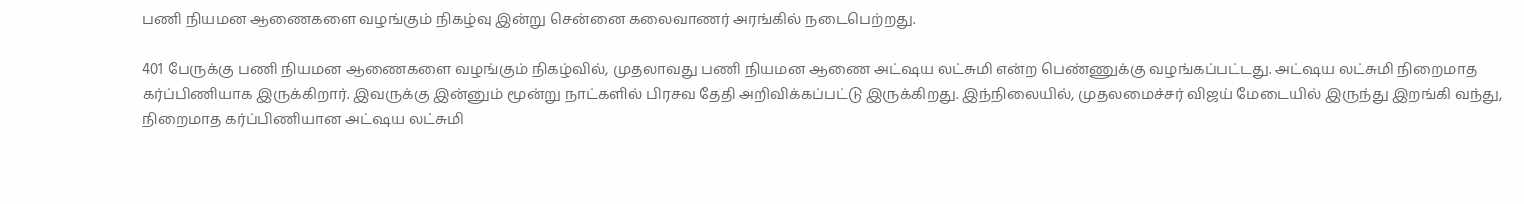பணி நியமன ஆணைகளை வழங்கும் நிகழ்வு இன்று சென்னை கலைவாணர் அரங்கில் நடைபெற்றது.

401 பேருக்கு பணி நியமன ஆணைகளை வழங்கும் நிகழ்வில், முதலாவது பணி நியமன ஆணை அட்ஷய லட்சுமி என்ற பெண்ணுக்கு வழங்கப்பட்டது. அட்ஷய லட்சுமி நிறைமாத கர்ப்பிணியாக இருக்கிறார். இவருக்கு இன்னும் மூன்று நாட்களில் பிரசவ தேதி அறிவிக்கப்பட்டு இருக்கிறது. இந்நிலையில், முதலமைச்சர் விஜய் மேடையில் இருந்து இறங்கி வந்து, நிறைமாத கர்ப்பிணியான அட்ஷய லட்சுமி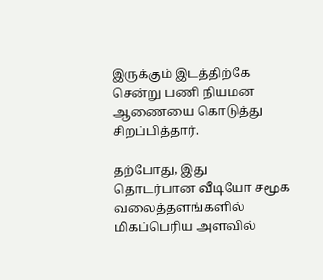இருக்கும் இடத்திற்கே சென்று பணி நியமன ஆணையை கொடுத்து சிறப்பித்தார்.

தற்போது, இது தொடர்பான வீடியோ சமூக வலைத்தளங்களில் மிகப்பெரிய அளவில்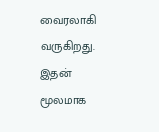வைரலாகி வருகிறது. இதன் மூலமாக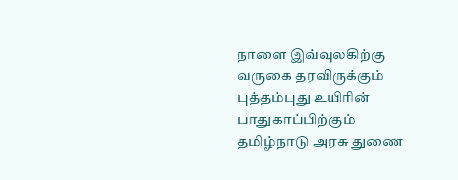நாளை இவ்வுலகிற்கு வருகை தரவிருக்கும் புத்தம்புது உயிரின் பாதுகாப்பிற்கும் தமிழ்நாடு அரசு துணை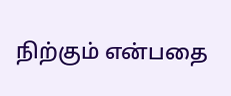நிற்கும் என்பதை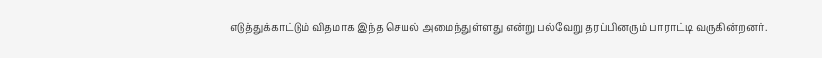எடுத்துக்காட்டும் விதமாக இந்த செயல் அமைந்துள்ளது என்று பல்வேறு தரப்பினரும் பாராட்டி வருகின்றனர்.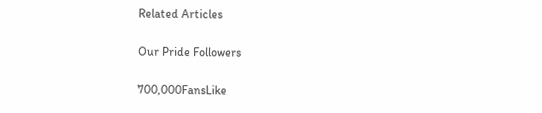Related Articles

Our Pride Followers

700,000FansLike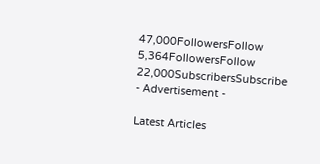47,000FollowersFollow
5,364FollowersFollow
22,000SubscribersSubscribe
- Advertisement -

Latest Articles